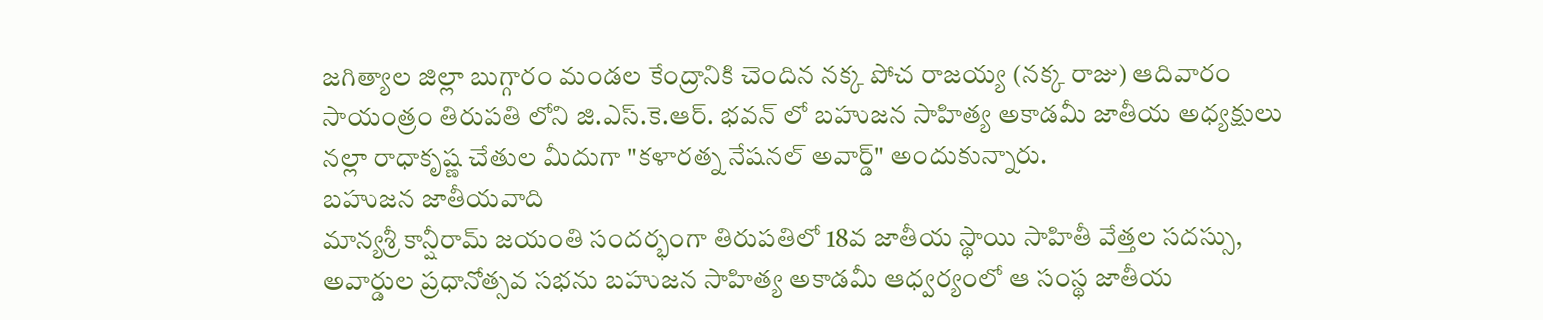జగిత్యాల జిల్లా బుగ్గారం మండల కేంద్రానికి చెందిన నక్క పోచ రాజయ్య (నక్క రాజు) ఆదివారం సాయంత్రం తిరుపతి లోని జి.ఎస్.కె.ఆర్. భవన్ లో బహుజన సాహిత్య అకాడమీ జాతీయ అధ్యక్షులు నల్లా రాధాకృష్ణ చేతుల మీదుగా "కళారత్న నేషనల్ అవార్డ్" అందుకున్నారు.
బహుజన జాతీయవాది
మాన్యశ్రీ కాన్షీరామ్ జయంతి సందర్భంగా తిరుపతిలో 18వ జాతీయ స్థాయి సాహితీ వేత్తల సదస్సు, అవార్డుల ప్రధానోత్సవ సభను బహుజన సాహిత్య అకాడమీ ఆధ్వర్యంలో ఆ సంస్థ జాతీయ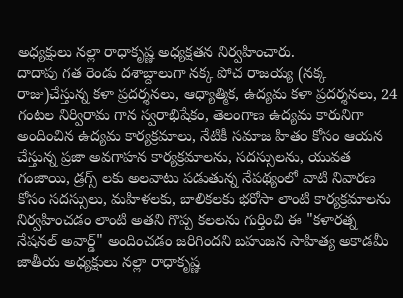అధ్యక్షులు నల్లా రాధాకృష్ణ అధ్యక్షతన నిర్వహించారు.
దాదాపు గత రెండు దశాబ్దాలుగా నక్క పోచ రాజయ్య (నక్క రాజు)చేస్తున్న కళా ప్రదర్శనలు, ఆధ్యాత్మిక, ఉద్యమ కళా ప్రదర్శనలు, 24 గంటల నిర్విరామ గాన స్వరాభిషేకం, తెలంగాణ ఉద్యమ కారునిగా అందించిన ఉద్యమ కార్యక్రమాలు, నేటికీ సమాజ హితం కోసం ఆయన చేస్తున్న ప్రజా అవగాహన కార్యక్రమాలను, సదస్సులను, యువత గంజాయి, డ్రగ్స్ లకు అలవాటు పడుతున్న నేపథ్యంలో వాటి నివారణ కోసం సదస్సులు, మహిళలకు, బాలికలకు భరోసా లాంటి కార్యక్రమాలను నిర్వహించడం లాంటి అతని గొప్ప కలలను గుర్తించి ఈ "కళారత్న నేషనల్ అవార్డ్" అందించడం జరిగిందని బహుజన సాహిత్య అకాడమీ జాతీయ అధ్యక్షులు నల్లా రాధాకృష్ణ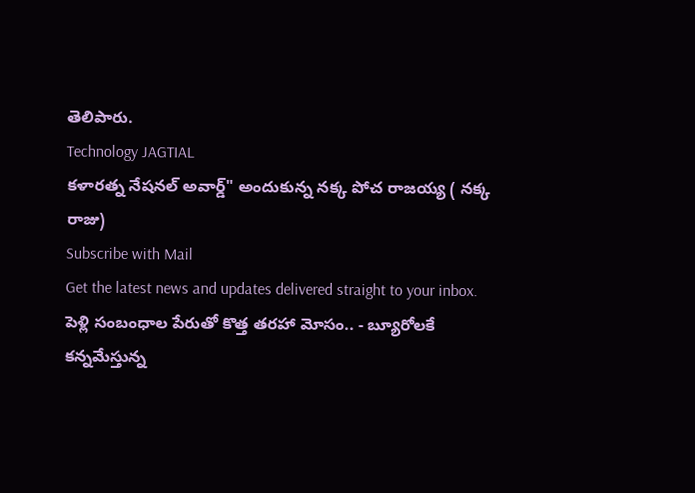తెలిపారు.
Technology JAGTIAL
కళారత్న నేషనల్ అవార్డ్" అందుకున్న నక్క పోచ రాజయ్య ( నక్క రాజు)
Subscribe with Mail
Get the latest news and updates delivered straight to your inbox.
పెళ్లి సంబంధాల పేరుతో కొత్త తరహా మోసం.. - బ్యూరోలకే కన్నమేస్తున్న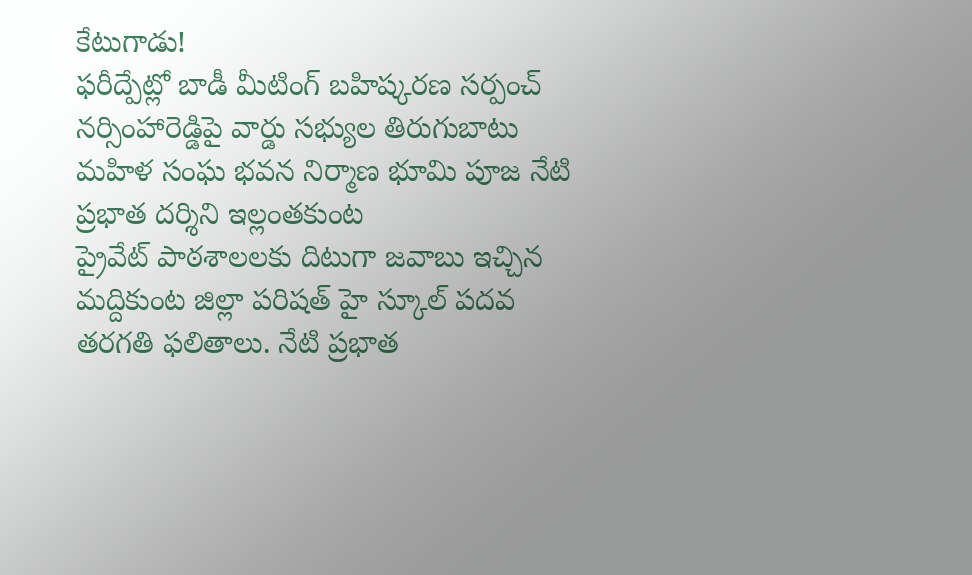కేటుగాడు!
ఫరీద్పేట్లో బాడీ మీటింగ్ బహిష్కరణ సర్పంచ్ నర్సింహారెడ్డిపై వార్డు సభ్యుల తిరుగుబాటు
మహిళ సంఘ భవన నిర్మాణ భూమి పూజ నేటి ప్రభాత దర్శిని ఇల్లంతకుంట
ప్రైవేట్ పాఠశాలలకు దిటుగా జవాబు ఇచ్చిన మద్దికుంట జిల్లా పరిషత్ హై స్కూల్ పదవ తరగతి ఫలితాలు. నేటి ప్రభాత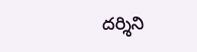దర్శిని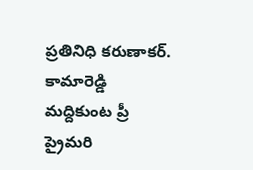ప్రతినిధి కరుణాకర్. కామారెడ్డి
మద్దికుంట ప్రీ ప్రైమరి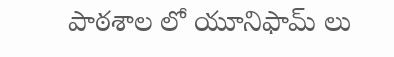పాఠశాల లో యూనిఫామ్ లు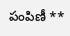పంపిణీ **